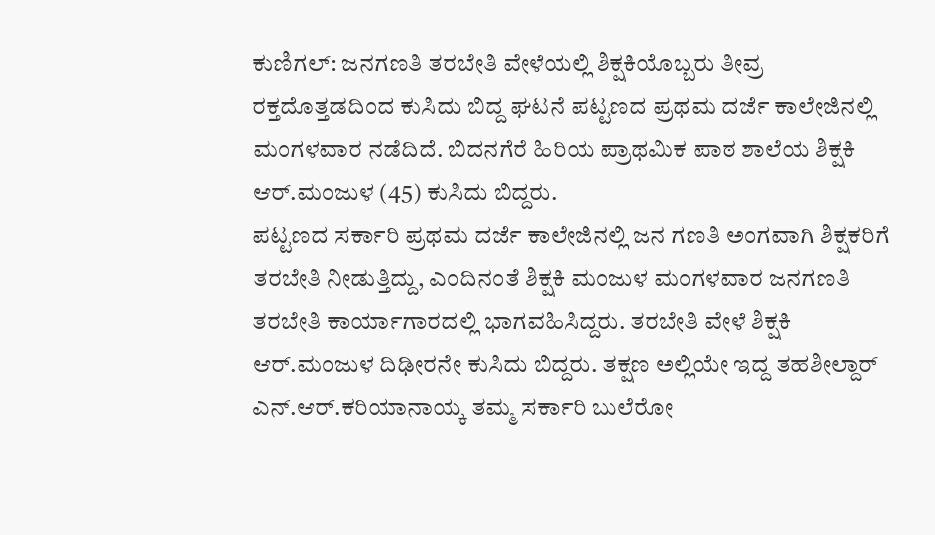ಕುಣಿಗಲ್: ಜನಗಣತಿ ತರಬೇತಿ ವೇಳೆಯಲ್ಲಿ ಶಿಕ್ಷಕಿಯೊಬ್ಬರು ತೀವ್ರ ರಕ್ತದೊತ್ತಡದಿಂದ ಕುಸಿದು ಬಿದ್ದ ಘಟನೆ ಪಟ್ಟಣದ ಪ್ರಥಮ ದರ್ಜೆ ಕಾಲೇಜಿನಲ್ಲಿ ಮಂಗಳವಾರ ನಡೆದಿದೆ. ಬಿದನಗೆರೆ ಹಿರಿಯ ಪ್ರಾಥಮಿಕ ಪಾಠ ಶಾಲೆಯ ಶಿಕ್ಷಕಿ ಆರ್.ಮಂಜುಳ (45) ಕುಸಿದು ಬಿದ್ದರು.
ಪಟ್ಟಣದ ಸರ್ಕಾರಿ ಪ್ರಥಮ ದರ್ಜೆ ಕಾಲೇಜಿನಲ್ಲಿ ಜನ ಗಣತಿ ಅಂಗವಾಗಿ ಶಿಕ್ಷಕರಿಗೆ ತರಬೇತಿ ನೀಡುತ್ತಿದ್ದು, ಎಂದಿನಂತೆ ಶಿಕ್ಷಕಿ ಮಂಜುಳ ಮಂಗಳವಾರ ಜನಗಣತಿ ತರಬೇತಿ ಕಾರ್ಯಾಗಾರದಲ್ಲಿ ಭಾಗವಹಿಸಿದ್ದರು. ತರಬೇತಿ ವೇಳೆ ಶಿಕ್ಷಕಿ ಆರ್.ಮಂಜುಳ ದಿಢೀರನೇ ಕುಸಿದು ಬಿದ್ದರು. ತಕ್ಷಣ ಅಲ್ಲಿಯೇ ಇದ್ದ ತಹಶೀಲ್ದಾರ್ ಎನ್.ಆರ್.ಕರಿಯಾನಾಯ್ಕ ತಮ್ಮ ಸರ್ಕಾರಿ ಬುಲೆರೋ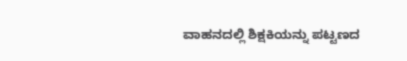ವಾಹನದಲ್ಲಿ ಶಿಕ್ಷಕಿಯನ್ನು ಪಟ್ಟಣದ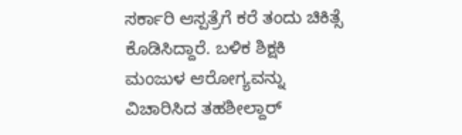ಸರ್ಕಾರಿ ಆಸ್ಪತ್ರೆಗೆ ಕರೆ ತಂದು ಚಿಕಿತ್ಸೆ ಕೊಡಿಸಿದ್ದಾರೆ. ಬಳಿಕ ಶಿಕ್ಷಕಿ ಮಂಜುಳ ಆರೋಗ್ಯವನ್ನು ವಿಚಾರಿಸಿದ ತಹಶೀಲ್ದಾರ್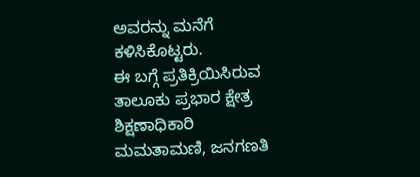ಅವರನ್ನು ಮನೆಗೆ ಕಳಿಸಿಕೊಟ್ಟರು.
ಈ ಬಗ್ಗೆ ಪ್ರತಿಕ್ರಿಯಿಸಿರುವ ತಾಲೂಕು ಪ್ರಭಾರ ಕ್ಷೇತ್ರ ಶಿಕ್ಷಣಾಧಿಕಾರಿ ಮಮತಾಮಣಿ, ಜನಗಣತಿ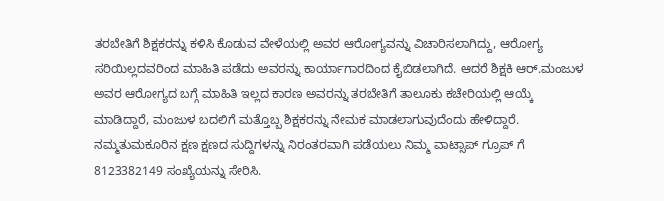ತರಬೇತಿಗೆ ಶಿಕ್ಷಕರನ್ನು ಕಳಿಸಿ ಕೊಡುವ ವೇಳೆಯಲ್ಲಿ ಅವರ ಆರೋಗ್ಯವನ್ನು ವಿಚಾರಿಸಲಾಗಿದ್ದು, ಆರೋಗ್ಯ ಸರಿಯಿಲ್ಲದವರಿಂದ ಮಾಹಿತಿ ಪಡೆದು ಅವರನ್ನು ಕಾರ್ಯಾಗಾರದಿಂದ ಕೈಬಿಡಲಾಗಿದೆ. ಆದರೆ ಶಿಕ್ಷಕಿ ಆರ್.ಮಂಜುಳ ಅವರ ಆರೋಗ್ಯದ ಬಗ್ಗೆ ಮಾಹಿತಿ ಇಲ್ಲದ ಕಾರಣ ಅವರನ್ನು ತರಬೇತಿಗೆ ತಾಲೂಕು ಕಚೇರಿಯಲ್ಲಿ ಆಯ್ಕೆ ಮಾಡಿದ್ದಾರೆ, ಮಂಜುಳ ಬದಲಿಗೆ ಮತ್ತೊಬ್ಬ ಶಿಕ್ಷಕರನ್ನು ನೇಮಕ ಮಾಡಲಾಗುವುದೆಂದು ಹೇಳಿದ್ದಾರೆ.
ನಮ್ಮತುಮಕೂರಿನ ಕ್ಷಣ ಕ್ಷಣದ ಸುದ್ದಿಗಳನ್ನು ನಿರಂತರವಾಗಿ ಪಡೆಯಲು ನಿಮ್ಮ ವಾಟ್ಸಾಪ್ ಗ್ರೂಪ್ ಗೆ 8123382149 ಸಂಖ್ಯೆಯನ್ನು ಸೇರಿಸಿ.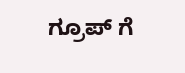ಗ್ರೂಪ್ ಗೆ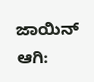ಜಾಯಿನ್ ಆಗಿ: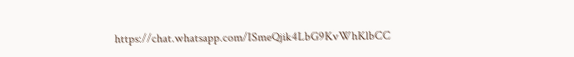https://chat.whatsapp.com/ISmeQjik4LbG9KvWhKlbCC